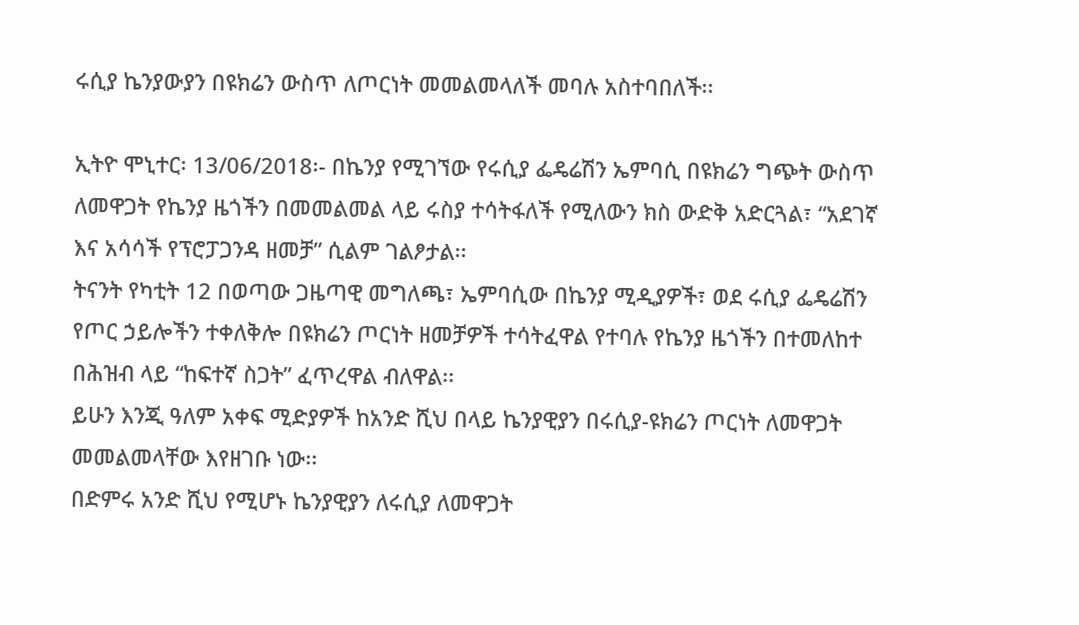ሩሲያ ኬንያውያን በዩክሬን ውስጥ ለጦርነት መመልመላለች መባሉ አስተባበለች፡፡

ኢትዮ ሞኒተር፡ 13/06/2018፡- በኬንያ የሚገኘው የሩሲያ ፌዴሬሽን ኤምባሲ በዩክሬን ግጭት ውስጥ ለመዋጋት የኬንያ ዜጎችን በመመልመል ላይ ሩስያ ተሳትፋለች የሚለውን ክስ ውድቅ አድርጓል፣ “አደገኛ እና አሳሳች የፕሮፓጋንዳ ዘመቻ” ሲልም ገልፆታል፡፡
ትናንት የካቲት 12 በወጣው ጋዜጣዊ መግለጫ፣ ኤምባሲው በኬንያ ሚዲያዎች፣ ወደ ሩሲያ ፌዴሬሽን የጦር ኃይሎችን ተቀለቅሎ በዩክሬን ጦርነት ዘመቻዎች ተሳትፈዋል የተባሉ የኬንያ ዜጎችን በተመለከተ በሕዝብ ላይ “ከፍተኛ ስጋት” ፈጥረዋል ብለዋል፡፡
ይሁን እንጂ ዓለም አቀፍ ሚድያዎች ከአንድ ሺህ በላይ ኬንያዊያን በሩሲያ-ዩክሬን ጦርነት ለመዋጋት መመልመላቸው እየዘገቡ ነው፡፡
በድምሩ አንድ ሺህ የሚሆኑ ኬንያዊያን ለሩሲያ ለመዋጋት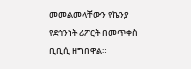መመልመላቸውን የኬንያ የደኅንነት ሪፖርት በመጥቀስ ቢቢሲ ዘግበዋል።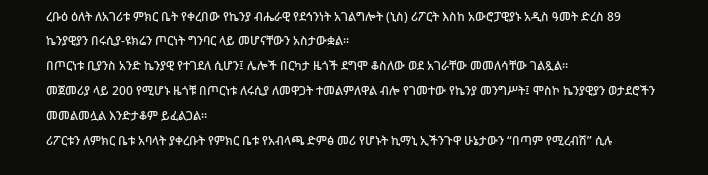ረቡዕ ዕለት ለአገሪቱ ምክር ቤት የቀረበው የኬንያ ብሔራዊ የደኅንነት አገልግሎት (ኒስ) ሪፖርት እስከ አውሮፓዊያኑ አዲስ ዓመት ድረስ 89 ኬንያዊያን በሩሲያ-ዩክሬን ጦርነት ግንባር ላይ መሆናቸውን አስታውቋል።
በጦርነቱ ቢያንስ አንድ ኬንያዊ የተገደለ ሲሆን፤ ሌሎች በርካታ ዜጎች ደግሞ ቆስለው ወደ አገራቸው መመለሳቸው ገልጿል።
መጀመሪያ ላይ 200 የሚሆኑ ዜጎቹ በጦርነቱ ለሩሲያ ለመዋጋት ተመልምለዋል ብሎ የገመተው የኬንያ መንግሥት፤ ሞስኮ ኬንያዊያን ወታደሮችን መመልመሏል እንድታቆም ይፈልጋል።
ሪፖርቱን ለምክር ቤቱ አባላት ያቀረቡት የምክር ቤቱ የአብላጫ ድምፅ መሪ የሆኑት ኪማኒ ኢችንጉዋ ሁኔታውን “በጣም የሚረብሽ” ሲሉ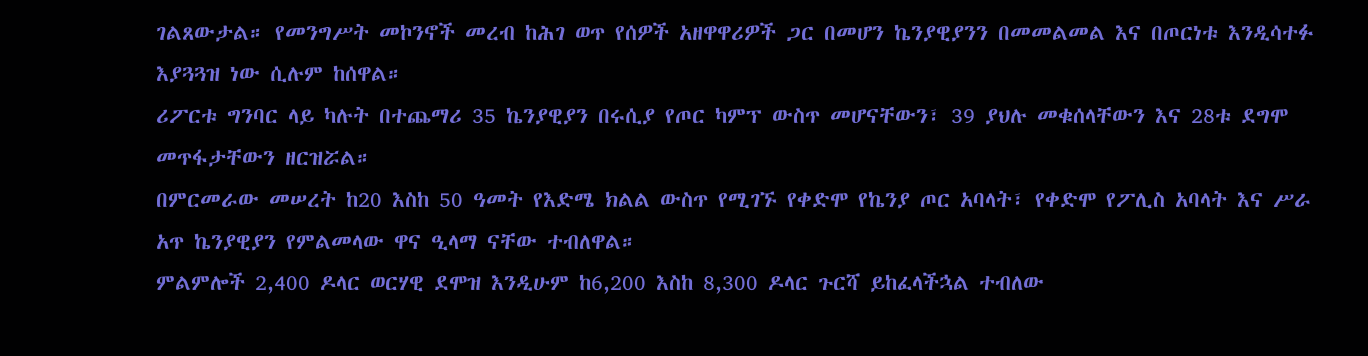ገልጸውታል። የመንግሥት መኮንኖች መረብ ከሕገ ወጥ የሰዎች አዘዋዋሪዎች ጋር በመሆን ኬንያዊያንን በመመልመል እና በጦርነቱ እንዲሳተፉ እያጓጓዝ ነው ሲሉም ከሰዋል።
ሪፖርቱ ግንባር ላይ ካሉት በተጨማሪ 35 ኬንያዊያን በሩሲያ የጦር ካምፕ ውስጥ መሆናቸውን፣ 39 ያህሉ መቁሰላቸውን እና 28ቱ ደግሞ መጥፋታቸውን ዘርዝሯል።
በምርመራው መሠረት ከ20 እስከ 50 ዓመት የእድሜ ክልል ውስጥ የሚገኙ የቀድሞ የኬንያ ጦር አባላት፣ የቀድሞ የፖሊስ አባላት እና ሥራ አጥ ኬንያዊያን የምልመላው ዋና ዒላማ ናቸው ተብለዋል።
ምልምሎች 2,400 ዶላር ወርሃዊ ደሞዝ እንዲሁም ከ6,200 እስከ 8,300 ዶላር ጉርሻ ይከፈላችኋል ተብለው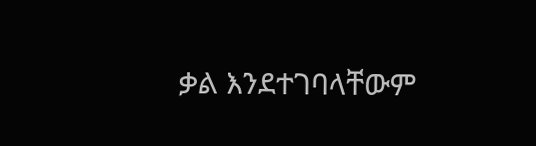ቃል እንደተገባላቸውም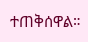ተጠቅሰዋል።